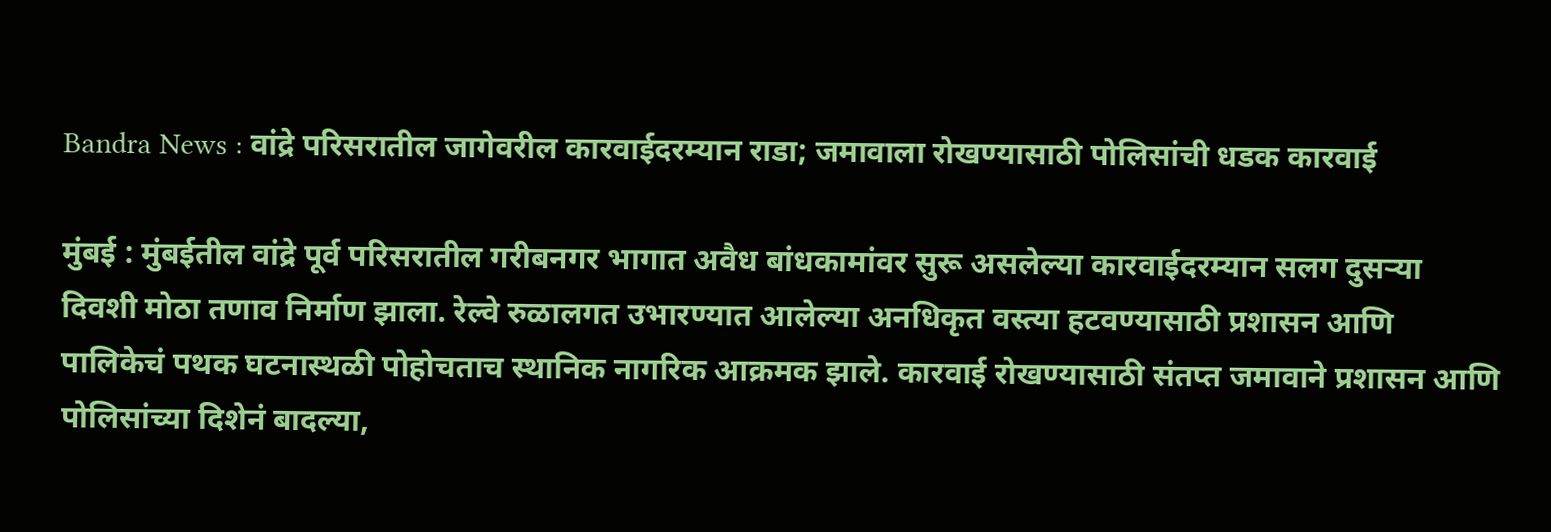Bandra News : वांद्रे परिसरातील जागेवरील कारवाईदरम्यान राडा; जमावाला रोखण्यासाठी पोलिसांची धडक कारवाई

मुंबई : मुंबईतील वांद्रे पूर्व परिसरातील गरीबनगर भागात अवैध बांधकामांवर सुरू असलेल्या कारवाईदरम्यान सलग दुसऱ्या दिवशी मोठा तणाव निर्माण झाला. रेल्वे रुळालगत उभारण्यात आलेल्या अनधिकृत वस्त्या हटवण्यासाठी प्रशासन आणि पालिकेचं पथक घटनास्थळी पोहोचताच स्थानिक नागरिक आक्रमक झाले. कारवाई रोखण्यासाठी संतप्त जमावाने प्रशासन आणि पोलिसांच्या दिशेनं बादल्या,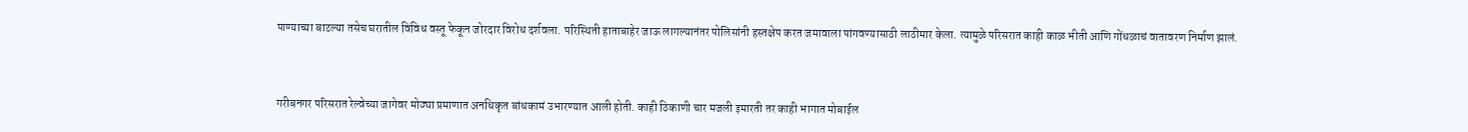पाण्याच्या बाटल्या तसेच घरातील विविध वस्तू फेकून जोरदार विरोध दर्शवला. परिस्थिती हाताबाहेर जाऊ लागल्यानंतर पोलिसांनी हस्तक्षेप करत जमावाला पांगवण्यासाठी लाठीमार केला. त्यामुळे परिसरात काही काळ भीती आणि गोंधळाचं वातावरण निर्माण झालं.



गरीबनगर परिसरात रेल्वेच्या जागेवर मोठ्या प्रमाणात अनधिकृत बांधकामं उभारण्यात आली होती. काही ठिकाणी चार मजली इमारती तर काही भागात मोबाईल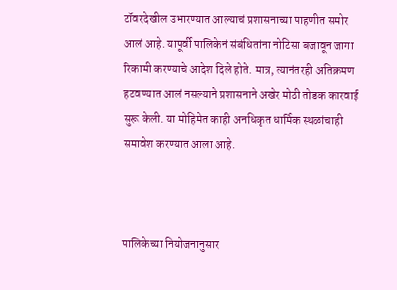टॉवरदेखील उभारण्यात आल्याचं प्रशासनाच्या पाहणीत समोर आलं आहे. यापूर्वी पालिकेनं संबंधितांना नोटिसा बजावून जागा रिकामी करण्याचे आदेश दिले होते. मात्र, त्यानंतरही अतिक्रमण हटवण्यात आलं नसल्याने प्रशासनाने अखेर मोठी तोडक कारवाई सुरू केली. या मोहिमेत काही अनधिकृत धार्मिक स्थळांचाही समावेश करण्यात आला आहे.



पालिकेच्या नियोजनानुसार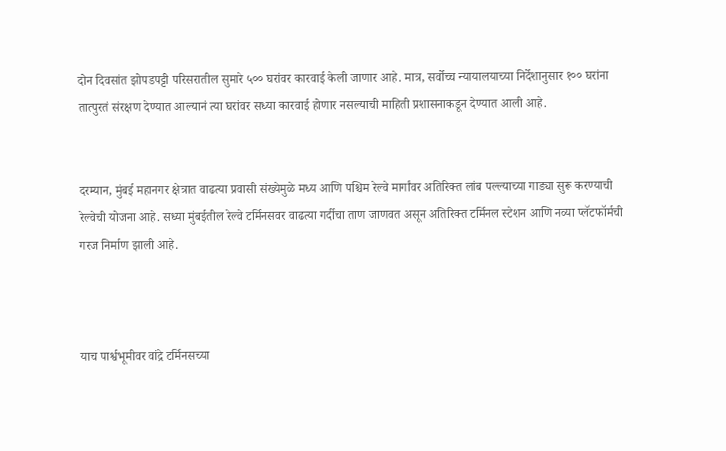दोन दिवसांत झोपडपट्टी परिसरातील सुमारे ५०० घरांवर कारवाई केली जाणार आहे. मात्र, सर्वोच्च न्यायालयाच्या निर्देशानुसार १०० घरांना तात्पुरतं संरक्षण देण्यात आल्यानं त्या घरांवर सध्या कारवाई होणार नसल्याची माहिती प्रशासनाकडून देण्यात आली आहे.


दरम्यान, मुंबई महानगर क्षेत्रात वाढत्या प्रवासी संख्येमुळे मध्य आणि पश्चिम रेल्वे मार्गांवर अतिरिक्त लांब पल्ल्याच्या गाड्या सुरू करण्याची रेल्वेची योजना आहे. सध्या मुंबईतील रेल्वे टर्मिनसवर वाढत्या गर्दीचा ताण जाणवत असून अतिरिक्त टर्मिनल स्टेशन आणि नव्या प्लॅटफॉर्मची गरज निर्माण झाली आहे.



याच पार्श्वभूमीवर वांद्रे टर्मिनसच्या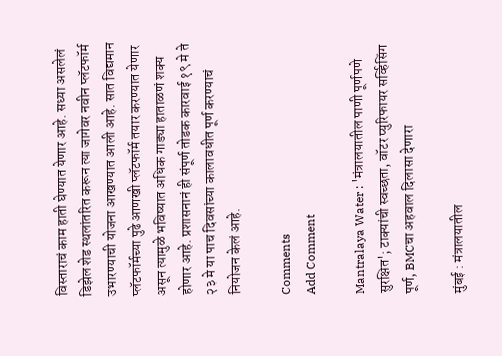विस्ताराचं काम हाती घेण्यात येणार आहे. सध्या असलेलं डिझेल शेड स्थलांतरित करून त्या जागेवर नवीन प्लॅटफॉर्म उभारण्याची योजना आखण्यात आली आहे. सात विद्यमान प्लॅटफॉर्मच्या पुढे आणखी प्लॅटफॉर्म तयार करण्यात येणार असून त्यामुळे भविष्यात अधिक गाड्या हाताळणं शक्य होणार आहे. प्रशासनानं ही संपूर्ण तोडक कारवाई १९ मे ते २३ मे या पाच दिवसांच्या कालावधीत पूर्ण करण्याचं नियोजन केलं आहे.

Comments
Add Comment

Mantralaya Water : 'मंत्रालयातील पाणी पूर्णपणे सुरक्षित'; टाक्यांची स्वच्छता, वॉटर प्युरिफायर सर्व्हिसिंग पूर्ण, BMCचा अहवाल दिलासा देणारा

मुंबई : मंत्रालयातील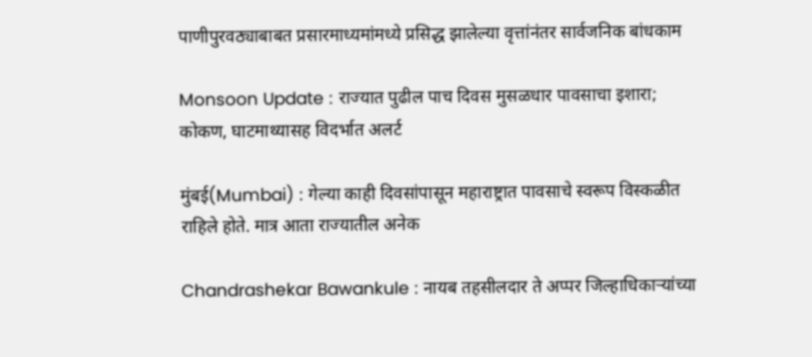पाणीपुरवठ्याबाबत प्रसारमाध्यमांमध्ये प्रसिद्ध झालेल्या वृत्तांनंतर सार्वजनिक बांधकाम

Monsoon Update : राज्यात पुढील पाच दिवस मुसळधार पावसाचा इशारा; कोकण, घाटमाथ्यासह विदर्भात अलर्ट

मुंबई(Mumbai) : गेल्या काही दिवसांपासून महाराष्ट्रात पावसाचे स्वरूप विस्कळीत राहिले होते. मात्र आता राज्यातील अनेक

Chandrashekar Bawankule : नायब तहसीलदार ते अप्पर जिल्हाधिकाऱ्यांच्या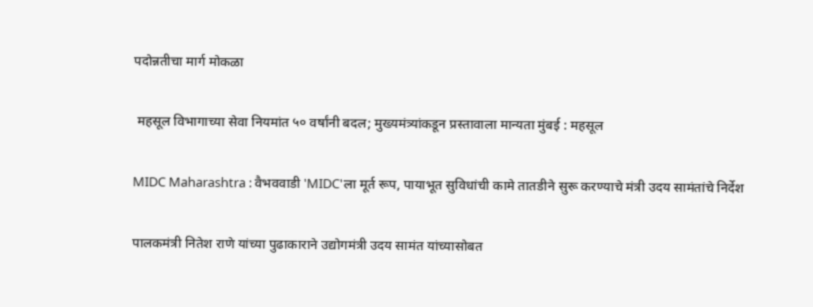पदोन्नतीचा मार्ग मोकळा

 महसूल विभागाच्या सेवा नियमांत ५० वर्षांनी बदल; मुख्यमंत्र्यांकडून प्रस्तावाला मान्यता मुंबई : महसूल

MIDC Maharashtra : वैभववाडी 'MIDC'ला मूर्त रूप, पायाभूत सुविधांची कामे तातडीने सुरू करण्याचे मंत्री उदय सामंतांचे निर्देश

पालकमंत्री नितेश राणे यांच्या पुढाकाराने उद्योगमंत्री उदय सामंत यांच्यासोबत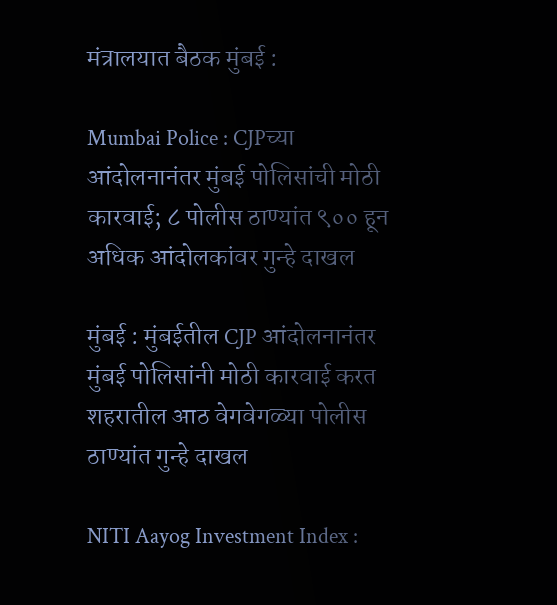मंत्रालयात बैठक मुंबई :

Mumbai Police : CJPच्या आंदोलनानंतर मुंबई पोलिसांची मोठी कारवाई; ८ पोलीस ठाण्यांत ९०० हून अधिक आंदोलकांवर गुन्हे दाखल

मुंबई : मुंबईतील CJP आंदोलनानंतर मुंबई पोलिसांनी मोठी कारवाई करत शहरातील आठ वेगवेगळ्या पोलीस ठाण्यांत गुन्हे दाखल

NITI Aayog Investment Index :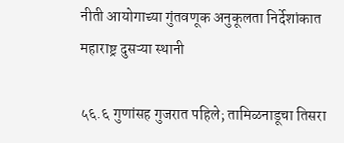नीती आयोगाच्या गुंतवणूक अनुकूलता निर्देशांकात महाराष्ट्र दुसऱ्या स्थानी

५६.६ गुणांसह गुजरात पहिले; तामिळनाडूचा तिसरा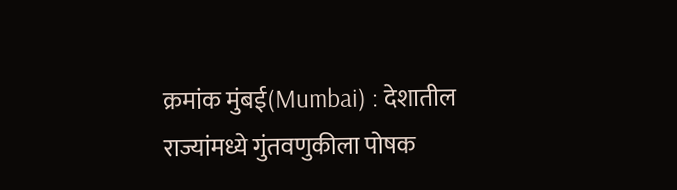क्रमांक मुंबई(Mumbai) : देशातील राज्यांमध्ये गुंतवणुकीला पोषक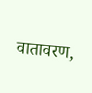वातावरण,